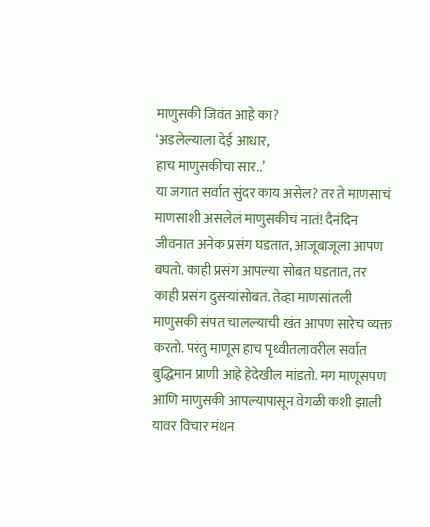माणुसकी जिवंत आहे का?
‘अडलेल्याला देई आधार,
हाच माणुसकीचा सार..’
या जगात सर्वात सुंदर काय असेल? तर ते माणसाचं माणसाशी असलेलं माणुसकीचं नातं! दैनंदिन जीवनात अनेक प्रसंग घडतात, आजूबाजूला आपण बघतो. काही प्रसंग आपल्या सोबत घडतात, तर काही प्रसंग दुसऱ्यांसोबत. तेव्हा माणसांतली माणुसकी संपत चालल्याची खंत आपण सारेच व्यक्त करतो. परंतु माणूस हाच पृथ्वीतलावरील सर्वात बुद्धिमान प्राणी आहे हेदेखील मांडतो. मग माणूसपण आणि माणुसकी आपल्यापासून वेगळी कशी झाली यावर विचार मंथन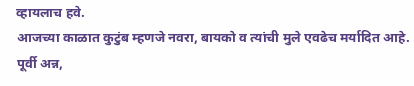व्हायलाच हवे.
आजच्या काळात कुटुंब म्हणजे नवरा, बायको व त्यांची मुले एवढेच मर्यादित आहे. पूर्वी अन्न,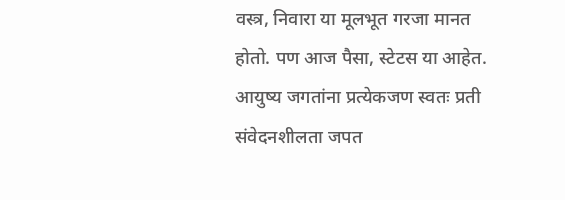वस्त्र, निवारा या मूलभूत गरजा मानत होतो. पण आज पैसा, स्टेटस या आहेत. आयुष्य जगतांना प्रत्येकजण स्वतः प्रती संवेदनशीलता जपत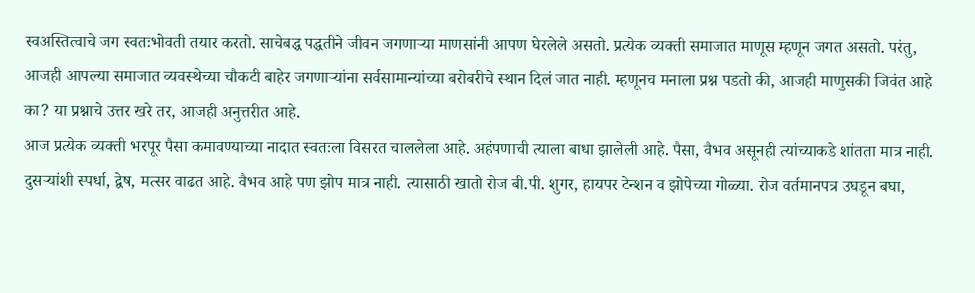स्वअस्तित्वाचे जग स्वतःभोवती तयार करतो. साचेबद्ध पद्धतीने जीवन जगणाऱ्या माणसांनी आपण घेरलेले असतो. प्रत्येक व्यक्ती समाजात माणूस म्हणून जगत असतो. परंतु, आजही आपल्या समाजात व्यवस्थेच्या चौकटी बाहेर जगणाऱ्यांना सर्वसामान्यांच्या बरोबरीचे स्थान दिलं जात नाही. म्हणूनच मनाला प्रश्न पडतो की, आजही माणुसकी जिवंत आहे का? या प्रश्नाचे उत्तर खरे तर, आजही अनुत्तरीत आहे.
आज प्रत्येक व्यक्ती भरपूर पैसा कमावण्याच्या नादात स्वतःला विसरत चाललेला आहे. अहंपणाची त्याला बाधा झालेली आहे. पैसा, वैभव असूनही त्यांच्याकडे शांतता मात्र नाही. दुसऱ्यांशी स्पर्धा, द्वेष, मत्सर वाढत आहे. वैभव आहे पण झोप मात्र नाही. त्यासाठी खातो रोज बी.पी. शुगर, हायपर टेन्शन व झोपेच्या गोळ्या. रोज वर्तमानपत्र उघडून बघा,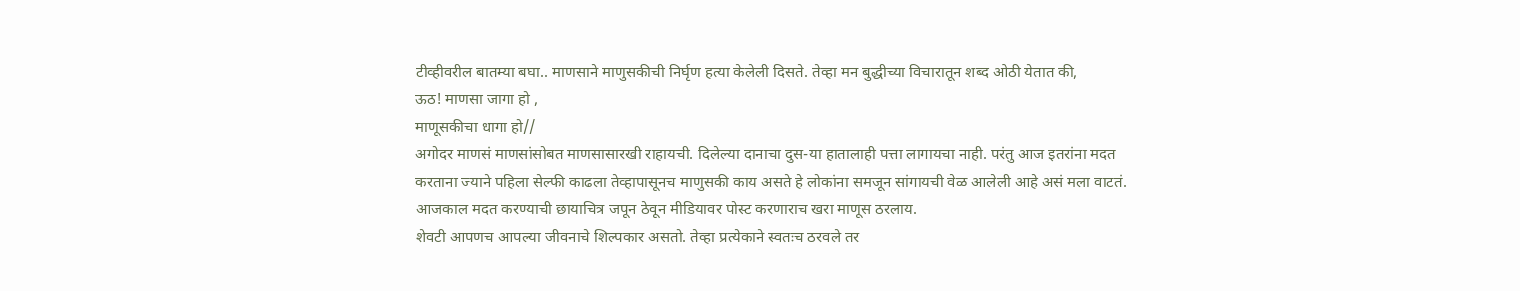टीव्हीवरील बातम्या बघा.. माणसाने माणुसकीची निर्घृण हत्या केलेली दिसते. तेव्हा मन बुद्धीच्या विचारातून शब्द ओठी येतात की,
ऊठ! माणसा जागा हो ,
माणूसकीचा धागा हो//
अगोदर माणसं माणसांसोबत माणसासारखी राहायची. दिलेल्या दानाचा दुस-या हातालाही पत्ता लागायचा नाही. परंतु आज इतरांना मदत करताना ज्याने पहिला सेल्फी काढला तेव्हापासूनच माणुसकी काय असते हे लोकांना समजून सांगायची वेळ आलेली आहे असं मला वाटतं. आजकाल मदत करण्याची छायाचित्र जपून ठेवून मीडियावर पोस्ट करणाराच खरा माणूस ठरलाय.
शेवटी आपणच आपल्या जीवनाचे शिल्पकार असतो. तेव्हा प्रत्येकाने स्वतःच ठरवले तर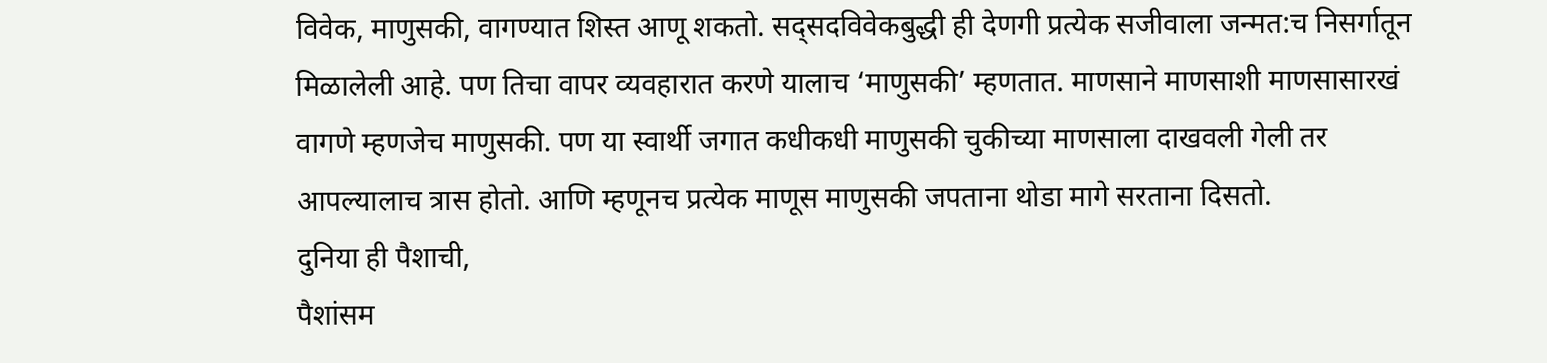विवेक, माणुसकी, वागण्यात शिस्त आणू शकतो. सद्सदविवेकबुद्धी ही देणगी प्रत्येक सजीवाला जन्मत:च निसर्गातून मिळालेली आहे. पण तिचा वापर व्यवहारात करणे यालाच ‘माणुसकी’ म्हणतात. माणसाने माणसाशी माणसासारखं वागणे म्हणजेच माणुसकी. पण या स्वार्थी जगात कधीकधी माणुसकी चुकीच्या माणसाला दाखवली गेली तर आपल्यालाच त्रास होतो. आणि म्हणूनच प्रत्येक माणूस माणुसकी जपताना थोडा मागे सरताना दिसतो.
दुनिया ही पैशाची,
पैशांसम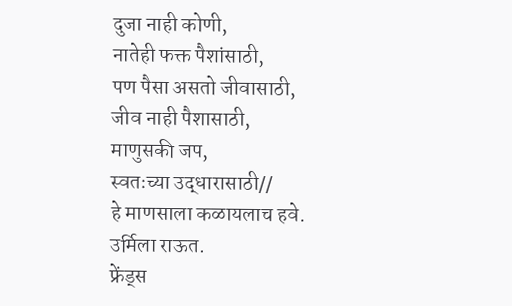दुजा नाही कोणी,
नातेही फक्त पैशांसाठी,
पण पैसा असतो जीवासाठी,
जीव नाही पैशासाठी,
माणुसकी जप,
स्वतःच्या उद्धारासाठी//
हे माणसाला कळायलाच हवे.
उर्मिला राऊत.
फ्रेंड्स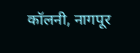कॉलनी, नागपूर